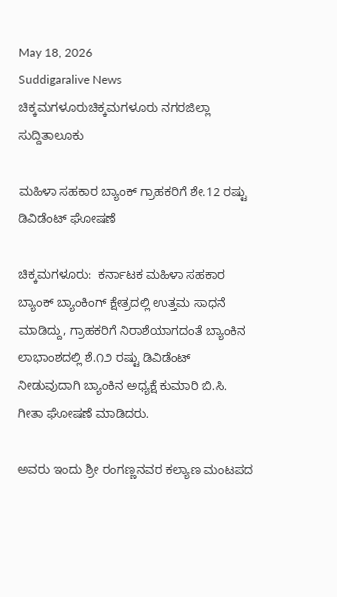May 18, 2026
Suddigaralive News
ಚಿಕ್ಕಮಗಳೂರುಚಿಕ್ಕಮಗಳೂರು ನಗರಜಿಲ್ಲಾ ಸುದ್ದಿತಾಲೂಕು

ಮಹಿಳಾ ಸಹಕಾರ ಬ್ಯಾಂಕ್ ಗ್ರಾಹಕರಿಗೆ ಶೇ.12 ರಷ್ಟು ಡಿವಿಡೆಂಟ್ ಘೋಷಣೆ

ಚಿಕ್ಕಮಗಳೂರು:  ಕರ್ನಾಟಕ ಮಹಿಳಾ ಸಹಕಾರ ಬ್ಯಾಂಕ್ ಬ್ಯಾಂಕಿಂಗ್ ಕ್ಷೇತ್ರದಲ್ಲಿ ಉತ್ತಮ ಸಾಧನೆ ಮಾಡಿದ್ದು, ಗ್ರಾಹಕರಿಗೆ ನಿರಾಶೆಯಾಗದಂತೆ ಬ್ಯಾಂಕಿನ ಲಾಭಾಂಶದಲ್ಲಿ ಶೆ.೧೨ ರಷ್ಟು ಡಿವಿಡೆಂಟ್ ನೀಡುವುದಾಗಿ ಬ್ಯಾಂಕಿನ ಅಧ್ಯಕ್ಷೆ ಕುಮಾರಿ ಬಿ.ಸಿ. ಗೀತಾ ಘೋಷಣೆ ಮಾಡಿದರು.

ಅವರು ಇಂದು ಶ್ರೀ ರಂಗಣ್ಣನವರ ಕಲ್ಯಾಣ ಮಂಟಪದ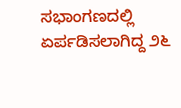ಸಭಾಂಗಣದಲ್ಲಿ ಏರ್ಪಡಿಸಲಾಗಿದ್ದ ೨೬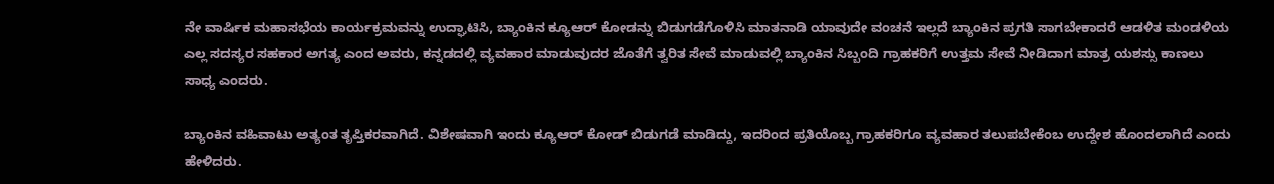ನೇ ವಾರ್ಷಿಕ ಮಹಾಸಭೆಯ ಕಾರ್ಯಕ್ರಮವನ್ನು ಉದ್ಘಾಟಿಸಿ, ಬ್ಯಾಂಕಿನ ಕ್ಯೂಆರ್ ಕೋಡನ್ನು ಬಿಡುಗಡೆಗೊಳಿಸಿ ಮಾತನಾಡಿ ಯಾವುದೇ ವಂಚನೆ ಇಲ್ಲದೆ ಬ್ಯಾಂಕಿನ ಪ್ರಗತಿ ಸಾಗಬೇಕಾದರೆ ಆಡಳಿತ ಮಂಡಳಿಯ ಎಲ್ಲ ಸದಸ್ಯರ ಸಹಕಾರ ಅಗತ್ಯ ಎಂದ ಅವರು, ಕನ್ನಡದಲ್ಲಿ ವ್ಯವಹಾರ ಮಾಡುವುದರ ಜೊತೆಗೆ ತ್ವರಿತ ಸೇವೆ ಮಾಡುವಲ್ಲಿ ಬ್ಯಾಂಕಿನ ಸಿಬ್ಬಂದಿ ಗ್ರಾಹಕರಿಗೆ ಉತ್ತಮ ಸೇವೆ ನೀಡಿದಾಗ ಮಾತ್ರ ಯಶಸ್ಸು ಕಾಣಲು ಸಾಧ್ಯ ಎಂದರು.

ಬ್ಯಾಂಕಿನ ವಹಿವಾಟು ಅತ್ಯಂತ ತೃಪ್ತಿಕರವಾಗಿದೆ. ವಿಶೇಷವಾಗಿ ಇಂದು ಕ್ಯೂಆರ್ ಕೋಡ್ ಬಿಡುಗಡೆ ಮಾಡಿದ್ದು, ಇದರಿಂದ ಪ್ರತಿಯೊಬ್ಬ ಗ್ರಾಹಕರಿಗೂ ವ್ಯವಹಾರ ತಲುಪಬೇಕೆಂಬ ಉದ್ದೇಶ ಹೊಂದಲಾಗಿದೆ ಎಂದು ಹೇಳಿದರು.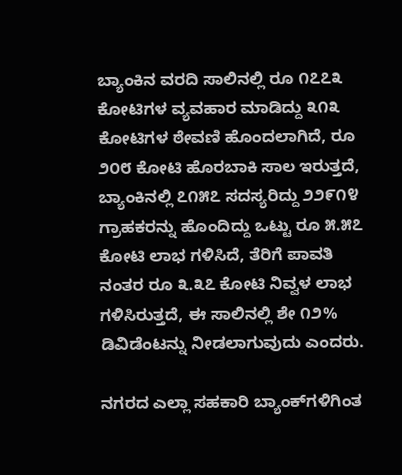ಬ್ಯಾಂಕಿನ ವರದಿ ಸಾಲಿನಲ್ಲಿ ರೂ ೧೭೭೩ ಕೋಟಿಗಳ ವ್ಯವಹಾರ ಮಾಡಿದ್ದು ೩೧೩ ಕೋಟಿಗಳ ಠೇವಣಿ ಹೊಂದಲಾಗಿದೆ, ರೂ ೨೦೮ ಕೋಟಿ ಹೊರಬಾಕಿ ಸಾಲ ಇರುತ್ತದೆ, ಬ್ಯಾಂಕಿನಲ್ಲಿ ೭೧೫೭ ಸದಸ್ಯರಿದ್ದು ೨೨೯೧೪ ಗ್ರಾಹಕರನ್ನು ಹೊಂದಿದ್ದು ಒಟ್ಟು ರೂ ೫.೫೭ ಕೋಟಿ ಲಾಭ ಗಳಿಸಿದೆ, ತೆರಿಗೆ ಪಾವತಿ ನಂತರ ರೂ ೩.೩೭ ಕೋಟಿ ನಿವ್ವಳ ಲಾಭ ಗಳಿಸಿರುತ್ತದೆ, ಈ ಸಾಲಿನಲ್ಲಿ ಶೇ ೧೨% ಡಿವಿಡೆಂಟನ್ನು ನೀಡಲಾಗುವುದು ಎಂದರು.

ನಗರದ ಎಲ್ಲಾ ಸಹಕಾರಿ ಬ್ಯಾಂಕ್‌ಗಳಿಗಿಂತ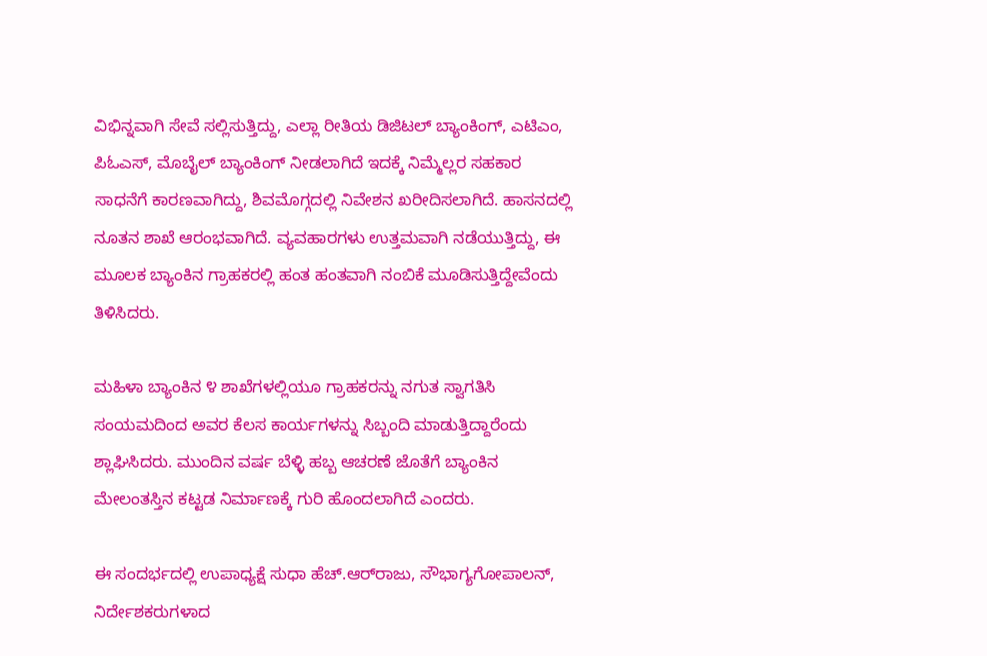ವಿಭಿನ್ನವಾಗಿ ಸೇವೆ ಸಲ್ಲಿಸುತ್ತಿದ್ದು, ಎಲ್ಲಾ ರೀತಿಯ ಡಿಜಿಟಲ್ ಬ್ಯಾಂಕಿಂಗ್, ಎಟಿಎಂ, ಪಿಓಎಸ್, ಮೊಬೈಲ್ ಬ್ಯಾಂಕಿಂಗ್ ನೀಡಲಾಗಿದೆ ಇದಕ್ಕೆ ನಿಮ್ಮೆಲ್ಲರ ಸಹಕಾರ ಸಾಧನೆಗೆ ಕಾರಣವಾಗಿದ್ದು, ಶಿವಮೊಗ್ಗದಲ್ಲಿ ನಿವೇಶನ ಖರೀದಿಸಲಾಗಿದೆ. ಹಾಸನದಲ್ಲಿ ನೂತನ ಶಾಖೆ ಆರಂಭವಾಗಿದೆ. ವ್ಯವಹಾರಗಳು ಉತ್ತಮವಾಗಿ ನಡೆಯುತ್ತಿದ್ದು, ಈ ಮೂಲಕ ಬ್ಯಾಂಕಿನ ಗ್ರಾಹಕರಲ್ಲಿ ಹಂತ ಹಂತವಾಗಿ ನಂಬಿಕೆ ಮೂಡಿಸುತ್ತಿದ್ದೇವೆಂದು ತಿಳಿಸಿದರು.

ಮಹಿಳಾ ಬ್ಯಾಂಕಿನ ೪ ಶಾಖೆಗಳಲ್ಲಿಯೂ ಗ್ರಾಹಕರನ್ನು ನಗುತ ಸ್ವಾಗತಿಸಿ ಸಂಯಮದಿಂದ ಅವರ ಕೆಲಸ ಕಾರ್ಯಗಳನ್ನು ಸಿಬ್ಬಂದಿ ಮಾಡುತ್ತಿದ್ದಾರೆಂದು ಶ್ಲಾಘಿಸಿದರು. ಮುಂದಿನ ವರ್ಷ ಬೆಳ್ಳಿ ಹಬ್ಬ ಆಚರಣೆ ಜೊತೆಗೆ ಬ್ಯಾಂಕಿನ ಮೇಲಂತಸ್ತಿನ ಕಟ್ಟಡ ನಿರ್ಮಾಣಕ್ಕೆ ಗುರಿ ಹೊಂದಲಾಗಿದೆ ಎಂದರು.

ಈ ಸಂದರ್ಭದಲ್ಲಿ ಉಪಾಧ್ಯಕ್ಷೆ ಸುಧಾ ಹೆಚ್.ಆರ್‌ರಾಜು, ಸೌಭಾಗ್ಯಗೋಪಾಲನ್, ನಿರ್ದೇಶಕರುಗಳಾದ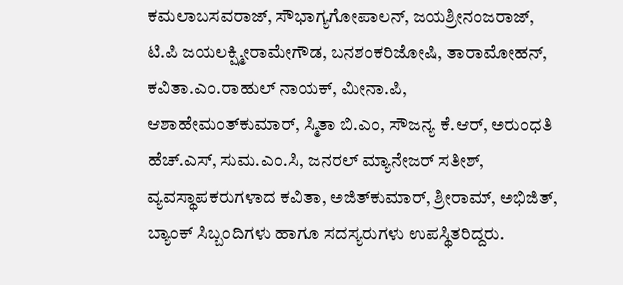ಕಮಲಾಬಸವರಾಜ್, ಸೌಭಾಗ್ಯಗೋಪಾಲನ್, ಜಯಶ್ರೀನಂಜರಾಜ್, ಟಿ.ಪಿ ಜಯಲಕ್ಷ್ಮೀರಾಮೇಗೌಡ, ಬನಶಂಕರಿಜೋಷಿ, ತಾರಾಮೋಹನ್, ಕವಿತಾ.ಎಂ.ರಾಹುಲ್ ನಾಯಕ್, ಮೀನಾ.ಪಿ, ಆಶಾಹೇಮಂತ್‌ಕುಮಾರ್, ಸ್ಮಿತಾ ಬಿ.ಎಂ, ಸೌಜನ್ಯ ಕೆ.ಆರ್, ಅರುಂಧತಿ ಹೆಚ್.ಎಸ್, ಸುಮ.ಎಂ.ಸಿ, ಜನರಲ್ ಮ್ಯಾನೇಜರ್ ಸತೀಶ್, ವ್ಯವಸ್ಥಾಪಕರುಗಳಾದ ಕವಿತಾ, ಅಜಿತ್‌ಕುಮಾರ್, ಶ್ರೀರಾಮ್, ಅಭಿಜಿತ್, ಬ್ಯಾಂಕ್ ಸಿಬ್ಬಂದಿಗಳು ಹಾಗೂ ಸದಸ್ಯರುಗಳು ಉಪಸ್ಥಿತರಿದ್ದರು.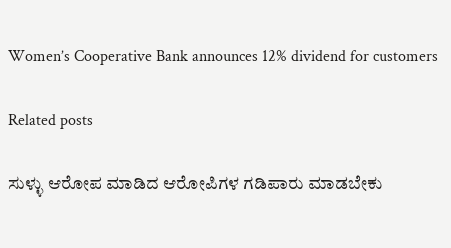Women’s Cooperative Bank announces 12% dividend for customers

Related posts

ಸುಳ್ಳು ಆರೋಪ ಮಾಡಿದ ಆರೋಪಿಗಳ ಗಡಿಪಾರು ಮಾಡಬೇಕು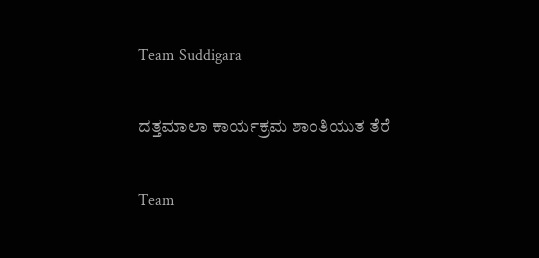Team Suddigara

ದತ್ತಮಾಲಾ ಕಾರ್ಯಕ್ರಮ ಶಾಂತಿಯುತ ತೆರೆ

Team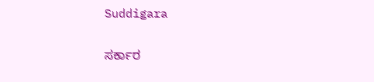Suddigara

ಸರ್ಕಾರ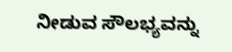ನೀಡುವ ಸೌಲಭ್ಯವನ್ನು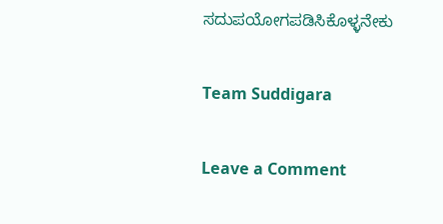ಸದುಪಯೋಗಪಡಿಸಿಕೊಳ್ಳನೇಕು

Team Suddigara

Leave a Comment